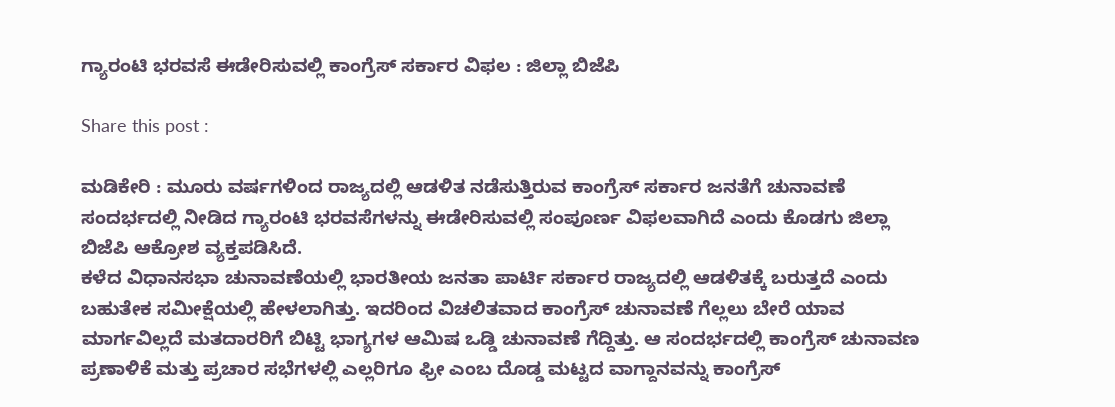ಗ್ಯಾರಂಟಿ ಭರವಸೆ ಈಡೇರಿಸುವಲ್ಲಿ ಕಾಂಗ್ರೆಸ್‌ ಸರ್ಕಾರ ವಿಫಲ : ಜಿಲ್ಲಾ ಬಿಜೆಪಿ

Share this post :

ಮಡಿಕೇರಿ : ಮೂರು ವರ್ಷಗಳಿಂದ ರಾಜ್ಯದಲ್ಲಿ ಆಡಳಿತ ನಡೆಸುತ್ತಿರುವ ಕಾಂಗ್ರೆಸ್ ಸರ್ಕಾರ ಜನತೆಗೆ ಚುನಾವಣೆ ಸಂದರ್ಭದಲ್ಲಿ ನೀಡಿದ ಗ್ಯಾರಂಟಿ ಭರವಸೆಗಳನ್ನು ಈಡೇರಿಸುವಲ್ಲಿ ಸಂಪೂರ್ಣ ವಿಫಲವಾಗಿದೆ ಎಂದು ಕೊಡಗು ಜಿಲ್ಲಾ ಬಿಜೆಪಿ ಆಕ್ರೋಶ ವ್ಯಕ್ತಪಡಿಸಿದೆ.
ಕಳೆದ ವಿಧಾನಸಭಾ ಚುನಾವಣೆಯಲ್ಲಿ ಭಾರತೀಯ ಜನತಾ ಪಾರ್ಟಿ ಸರ್ಕಾರ ರಾಜ್ಯದಲ್ಲಿ ಆಡಳಿತಕ್ಕೆ ಬರುತ್ತದೆ ಎಂದು ಬಹುತೇಕ ಸಮೀಕ್ಷೆಯಲ್ಲಿ ಹೇಳಲಾಗಿತ್ತು. ಇದರಿಂದ ವಿಚಲಿತವಾದ ಕಾಂಗ್ರೆಸ್ ಚುನಾವಣೆ ಗೆಲ್ಲಲು ಬೇರೆ ಯಾವ ಮಾರ್ಗವಿಲ್ಲದೆ ಮತದಾರರಿಗೆ ಬಿಟ್ಟಿ ಭಾಗ್ಯಗಳ ಆಮಿಷ ಒಡ್ಡಿ ಚುನಾವಣೆ ಗೆದ್ದಿತ್ತು. ಆ ಸಂದರ್ಭದಲ್ಲಿ ಕಾಂಗ್ರೆಸ್ ಚುನಾವಣ ಪ್ರಣಾಳಿಕೆ ಮತ್ತು ಪ್ರಚಾರ ಸಭೆಗಳಲ್ಲಿ ಎಲ್ಲರಿಗೂ ಫ್ರೀ ಎಂಬ ದೊಡ್ಡ ಮಟ್ಟದ ವಾಗ್ದಾನವನ್ನು ಕಾಂಗ್ರೆಸ್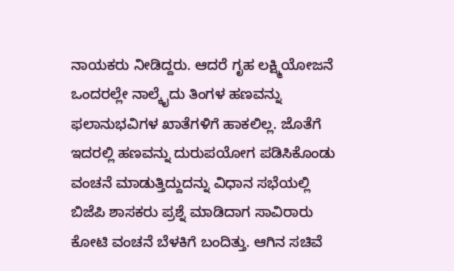ನಾಯಕರು ನೀಡಿದ್ದರು. ಆದರೆ ಗೃಹ ಲಕ್ಷ್ಮಿಯೋಜನೆ ಒಂದರಲ್ಲೇ ನಾಲ್ಕೈದು ತಿಂಗಳ ಹಣವನ್ನು ಫಲಾನುಭವಿಗಳ ಖಾತೆಗಳಿಗೆ ಹಾಕಲಿಲ್ಲ. ಜೊತೆಗೆ ಇದರಲ್ಲಿ ಹಣವನ್ನು ದುರುಪಯೋಗ ಪಡಿಸಿಕೊಂಡು ವಂಚನೆ ಮಾಡುತ್ತಿದ್ದುದನ್ನು ವಿಧಾನ ಸಭೆಯಲ್ಲಿ ಬಿಜೆಪಿ ಶಾಸಕರು ಪ್ರಶ್ನೆ ಮಾಡಿದಾಗ ಸಾವಿರಾರು ಕೋಟಿ ವಂಚನೆ ಬೆಳಕಿಗೆ ಬಂದಿತ್ತು. ಆಗಿನ ಸಚಿವೆ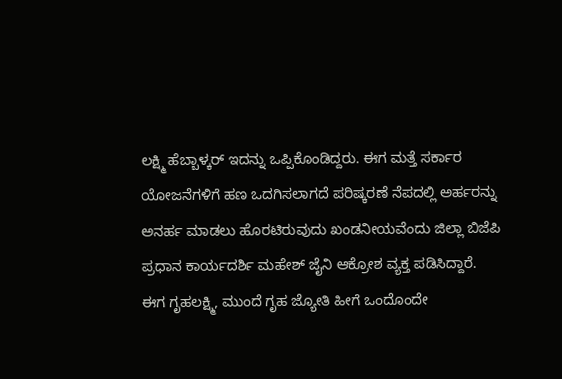ಲಕ್ಷ್ಮಿ ಹೆಬ್ಬಾಳ್ಕರ್ ಇದನ್ನು ಒಪ್ಪಿಕೊಂಡಿದ್ದರು. ಈಗ ಮತ್ತೆ ಸರ್ಕಾರ ಯೋಜನೆಗಳಿಗೆ ಹಣ ಒದಗಿಸಲಾಗದೆ ಪರಿಷ್ಕರಣೆ ನೆಪದಲ್ಲಿ ಅರ್ಹರನ್ನು ಅನರ್ಹ ಮಾಡಲು ಹೊರಟಿರುವುದು ಖಂಡನೀಯವೆಂದು ಜಿಲ್ಲಾ ಬಿಜೆಪಿ ಪ್ರಧಾನ ಕಾರ್ಯದರ್ಶಿ ಮಹೇಶ್ ಜೈನಿ ಆಕ್ರೋಶ ವ್ಯಕ್ತ ಪಡಿಸಿದ್ದಾರೆ.
ಈಗ ಗೃಹಲಕ್ಷ್ಮಿ, ಮುಂದೆ ಗೃಹ ಜ್ಯೋತಿ ಹೀಗೆ ಒಂದೊಂದೇ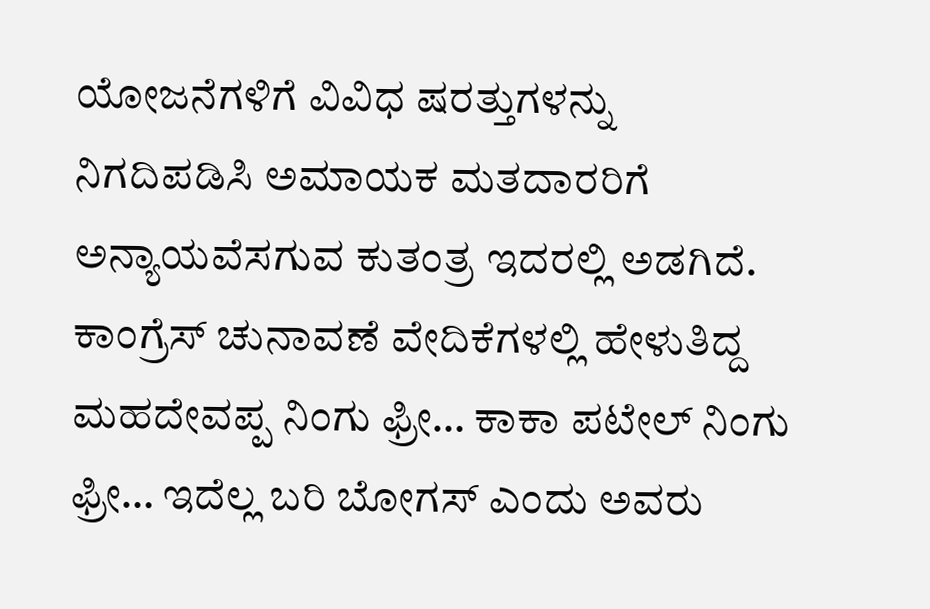ಯೋಜನೆಗಳಿಗೆ ವಿವಿಧ ಷರತ್ತುಗಳನ್ನು ನಿಗದಿಪಡಿಸಿ ಅಮಾಯಕ ಮತದಾರರಿಗೆ ಅನ್ಯಾಯವೆಸಗುವ ಕುತಂತ್ರ ಇದರಲ್ಲಿ ಅಡಗಿದೆ. ಕಾಂಗ್ರೆಸ್ ಚುನಾವಣೆ ವೇದಿಕೆಗಳಲ್ಲಿ ಹೇಳುತಿದ್ದ ಮಹದೇವಪ್ಪ ನಿಂಗು ಫ್ರೀ… ಕಾಕಾ ಪಟೇಲ್ ನಿಂಗು ಫ್ರೀ… ಇದೆಲ್ಲ ಬರಿ ಬೋಗಸ್ ಎಂದು ಅವರು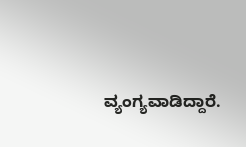ವ್ಯಂಗ್ಯವಾಡಿದ್ದಾರೆ.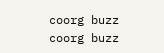coorg buzz
coorg buzz